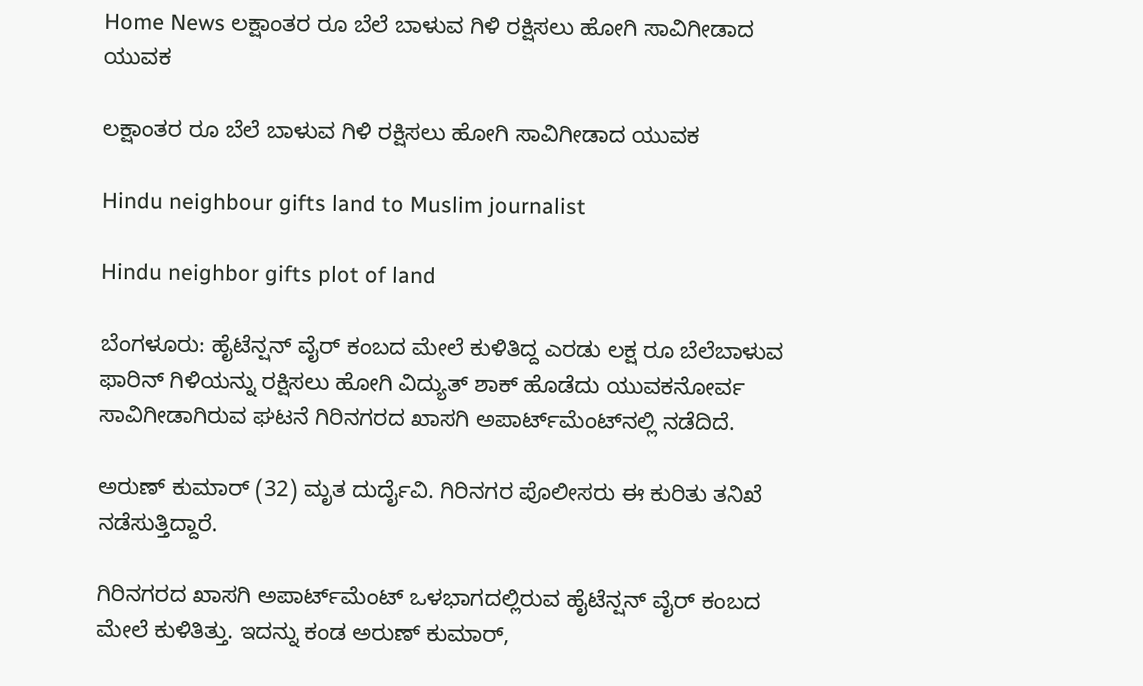Home News ಲಕ್ಷಾಂತರ ರೂ ಬೆಲೆ ಬಾಳುವ ಗಿಳಿ ರಕ್ಷಿಸಲು ಹೋಗಿ ಸಾವಿಗೀಡಾದ ಯುವಕ

ಲಕ್ಷಾಂತರ ರೂ ಬೆಲೆ ಬಾಳುವ ಗಿಳಿ ರಕ್ಷಿಸಲು ಹೋಗಿ ಸಾವಿಗೀಡಾದ ಯುವಕ

Hindu neighbour gifts land to Muslim journalist

Hindu neighbor gifts plot of land

ಬೆಂಗಳೂರು: ಹೈಟೆನ್ಷನ್‌ ವೈರ್‌ ಕಂಬದ ಮೇಲೆ ಕುಳಿತಿದ್ದ ಎರಡು ಲಕ್ಷ ರೂ ಬೆಲೆಬಾಳುವ ಫಾರಿನ್‌ ಗಿಳಿಯನ್ನು ರಕ್ಷಿಸಲು ಹೋಗಿ ವಿದ್ಯುತ್‌ ಶಾಕ್‌ ಹೊಡೆದು ಯುವಕನೋರ್ವ ಸಾವಿಗೀಡಾಗಿರುವ ಘಟನೆ ಗಿರಿನಗರದ ಖಾಸಗಿ ಅಪಾರ್ಟ್‌ಮೆಂಟ್‌ನಲ್ಲಿ ನಡೆದಿದೆ.

ಅರುಣ್‌ ಕುಮಾರ್‌ (32) ಮೃತ ದುರ್ದೈವಿ. ಗಿರಿನಗರ ಪೊಲೀಸರು ಈ ಕುರಿತು ತನಿಖೆ ನಡೆಸುತ್ತಿದ್ದಾರೆ.

ಗಿರಿನಗರದ ಖಾಸಗಿ ಅಪಾರ್ಟ್‌ಮೆಂಟ್‌ ಒಳಭಾಗದಲ್ಲಿರುವ ಹೈಟೆನ್ಷನ್‌ ವೈರ್‌ ಕಂಬದ ಮೇಲೆ ಕುಳಿತಿತ್ತು. ಇದನ್ನು ಕಂಡ ಅರುಣ್‌ ಕುಮಾರ್‌,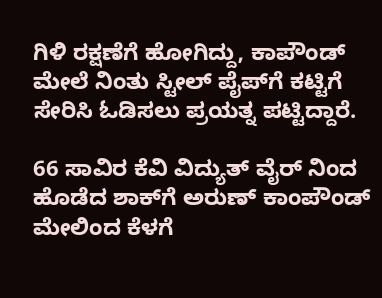ಗಿಳಿ ರಕ್ಷಣೆಗೆ ಹೋಗಿದ್ದು, ಕಾಪೌಂಡ್‌ ಮೇಲೆ ನಿಂತು ಸ್ಟೀಲ್‌ ಪೈಪ್‌ಗೆ ಕಟ್ಟಿಗೆ ಸೇರಿಸಿ ಓಡಿಸಲು ಪ್ರಯತ್ನ ಪಟ್ಟಿದ್ದಾರೆ.

66 ಸಾವಿರ ಕೆವಿ ವಿದ್ಯುತ್‌ ವೈರ್‌ ನಿಂದ ಹೊಡೆದ ಶಾಕ್‌ಗೆ ಅರುಣ್‌ ಕಾಂಪೌಂಡ್‌ ಮೇಲಿಂದ ಕೆಳಗೆ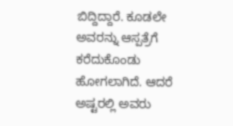ಬಿದ್ದಿದ್ದಾರೆ. ಕೂಡಲೇ ಅವರನ್ನು ಆಸ್ಪತ್ರೆಗೆ ಕರೆದುಕೊಂಡು ಹೋಗಲಾಗಿದೆ. ಆದರೆ ಅಷ್ಟರಲ್ಲಿ ಅವರು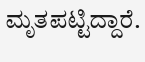ಮೃತಪಟ್ಟಿದ್ದಾರೆ.